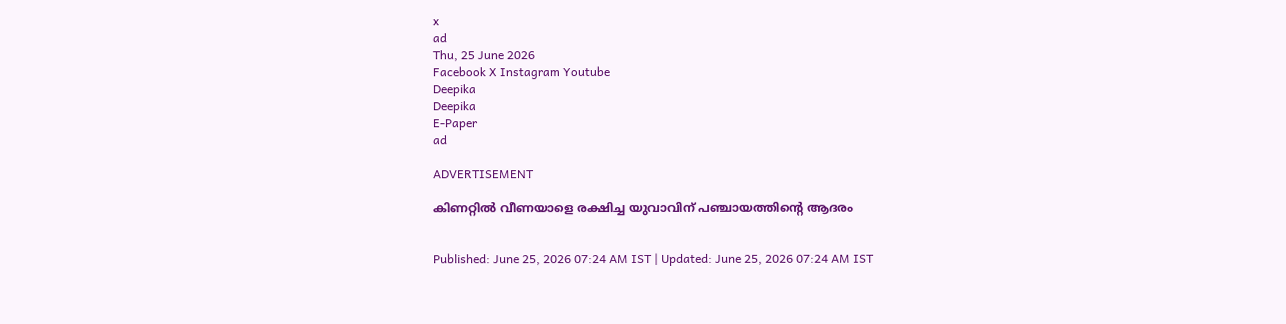x
ad
Thu, 25 June 2026
Facebook X Instagram Youtube
Deepika
Deepika
E-Paper
ad

ADVERTISEMENT

കിണറ്റില്‍ വീണയാളെ രക്ഷിച്ച യുവാവിന് പഞ്ചായത്തിന്‍റെ ആദരം


Published: June 25, 2026 07:24 AM IST | Updated: June 25, 2026 07:24 AM IST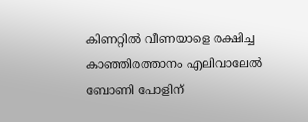കിണറ്റില്‍ വീണയാളെ രക്ഷിച്ച കാഞ്ഞിരത്താനം എലിവാലേല്‍ ബോണി പോളിന്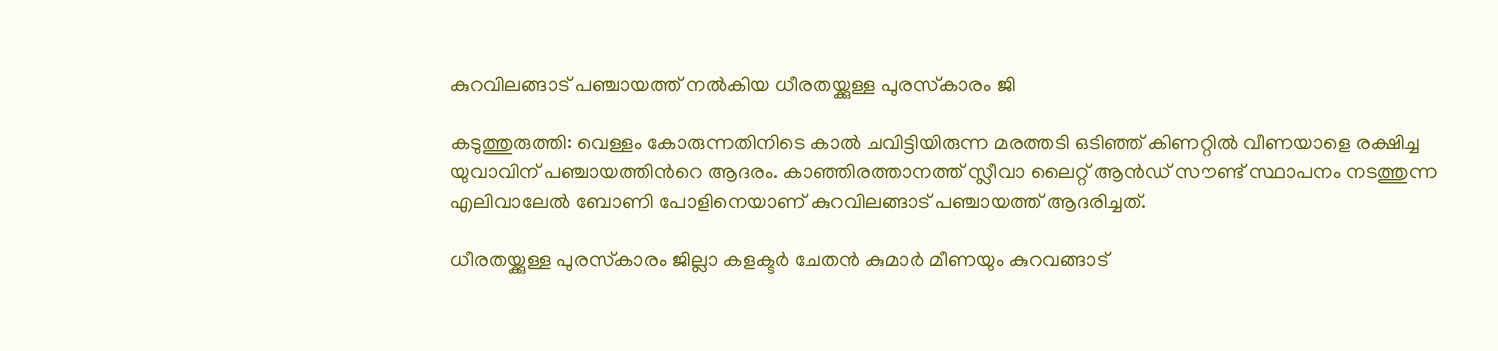കുറവിലങ്ങാട് പഞ്ചായത്ത് നല്‍കിയ ധീരതയ്ക്കുള്ള പുരസ്‌കാരം ജി

കടുത്തുരുത്തി: വെള്ളം കോരുന്നതിനിടെ കാല്‍ ചവിട്ടിയിരുന്ന മരത്തടി ഒടിഞ്ഞ് കിണറ്റില്‍ വീണയാളെ രക്ഷിച്ച യുവാവിന് പഞ്ചായത്തിന്‍റെ ആദരം. കാഞ്ഞിരത്താനത്ത് സ്ലീവാ ലൈറ്റ് ആന്‍ഡ് സൗണ്ട് സ്ഥാപനം നടത്തുന്ന എലിവാലേല്‍ ബോണി പോളിനെയാണ് കുറവിലങ്ങാട് പഞ്ചായത്ത് ആദരിച്ചത്.

ധീരതയ്ക്കുള്ള പുരസ്‌കാരം ജില്ലാ കളക്ടര്‍ ചേതന്‍ കുമാര്‍ മീണയും കുറവങ്ങാട്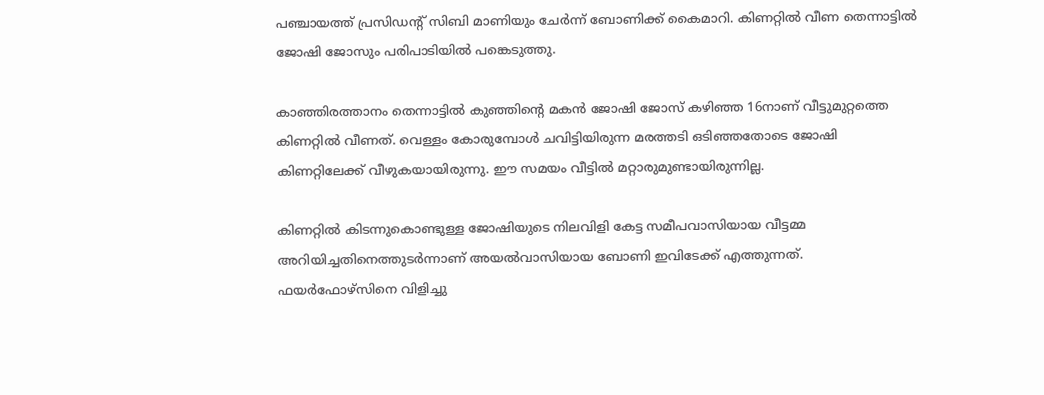പഞ്ചായത്ത് പ്രസിഡന്‍റ് സിബി മാണിയും ചേര്‍ന്ന് ബോണിക്ക് കൈമാറി. കിണറ്റില്‍ വീണ തെന്നാട്ടില്‍ ജോഷി ജോസും പരിപാടിയില്‍ പങ്കെടുത്തു.

കാഞ്ഞിരത്താനം തെന്നാട്ടില്‍ കുഞ്ഞിന്‍റെ മകന്‍ ജോഷി ജോസ് കഴിഞ്ഞ 16നാണ് വീട്ടുമുറ്റത്തെ കിണറ്റില്‍ വീണത്. വെള്ളം കോരുമ്പോള്‍ ചവിട്ടിയിരുന്ന മരത്തടി ഒടിഞ്ഞതോടെ ജോഷി കിണറ്റിലേക്ക് വീഴുകയായിരുന്നു. ഈ സമയം വീട്ടില്‍ മറ്റാരുമുണ്ടായിരുന്നില്ല.

കിണറ്റില്‍ കിടന്നുകൊണ്ടുള്ള ജോഷിയുടെ നിലവിളി കേട്ട സമീപവാസിയായ വീട്ടമ്മ അറിയിച്ചതിനെത്തുടര്‍ന്നാണ് അയല്‍വാസിയായ ബോണി ഇവിടേക്ക് എത്തുന്നത്.
ഫയര്‍ഫോഴ്സിനെ വിളിച്ചു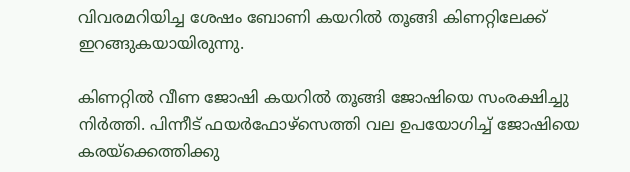വിവരമറിയിച്ച ശേഷം ബോണി കയറില്‍ തൂങ്ങി കിണറ്റിലേക്ക് ഇറങ്ങുകയായിരുന്നു.

കിണറ്റില്‍ വീണ ജോഷി കയറില്‍ തൂങ്ങി ജോഷിയെ സംരക്ഷിച്ചു നിര്‍ത്തി. പിന്നീട് ഫയര്‍ഫോഴ്സെത്തി വല ഉപയോഗിച്ച് ജോഷിയെ കരയ്ക്കെത്തിക്കു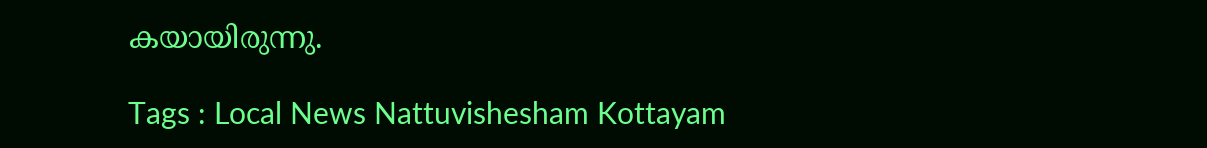കയായിരുന്നു.

Tags : Local News Nattuvishesham Kottayam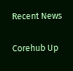Recent News

Corehub Up